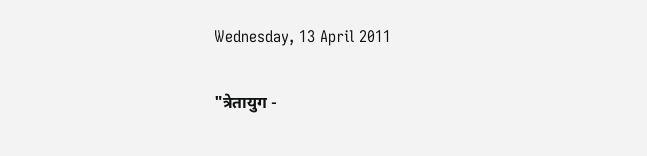Wednesday, 13 April 2011

"त्रेतायुग -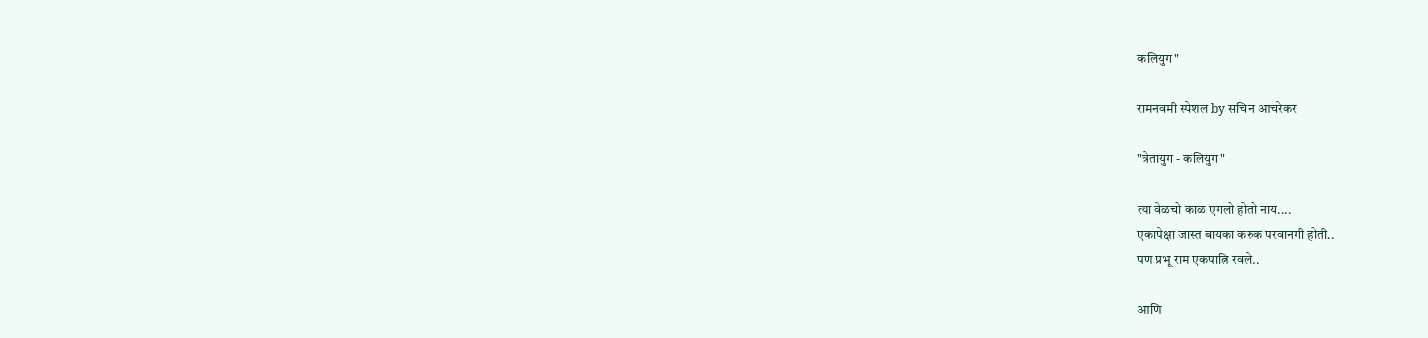कलियुग"

रामनवमी स्पेशल by सचिन आचरेकर

"त्रेतायुग - कलियुग"

त्या वेळचो काळ एगलो होतो नाय....
एकापेक्षा जास्त बायका करुक परवानगी होती..
पण प्रभू राम एकपात्नि रवले..

आणि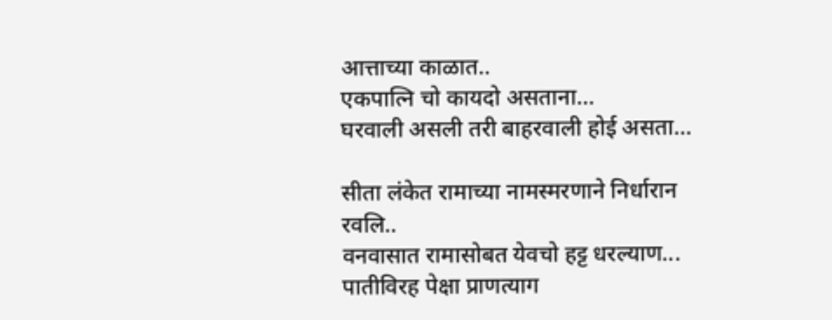आत्ताच्या काळात..
एकपात्नि चो कायदो असताना...
घरवाली असली तरी बाहरवाली होई असता...

सीता लंकेत रामाच्या नामस्मरणाने निर्धारान रवलि..
वनवासात रामासोबत येवचो हट्ट धरल्याण...
पातीविरह पेक्षा प्राणत्याग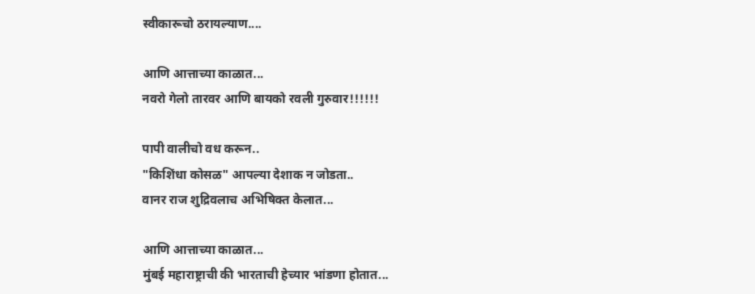स्वीकारूचो ठरायल्याण....

आणि आत्ताच्या काळात...
नवरो गेलो तारवर आणि बायको रवली गुरुवार!!!!!!

पापी वालीचो वध करून..
"किशिंधा कोसळ" आपल्या देशाक न जोडता..
वानर राज शुद्रिवलाच अभिषिक्त केलात...

आणि आत्ताच्या काळात...
मुंबई महाराष्ट्राची की भारताची हेच्यार भांडणा होतात...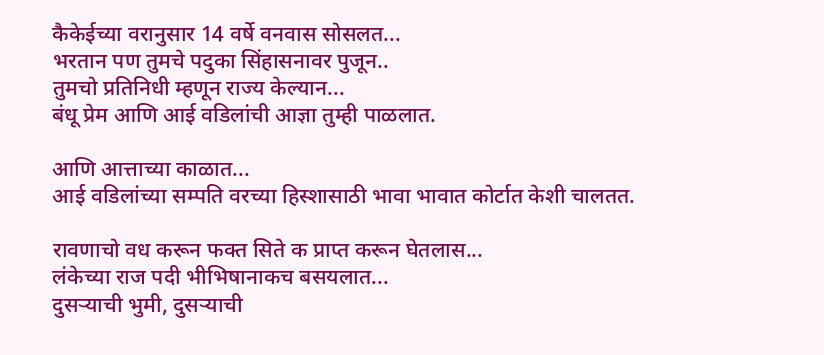कैकेईच्या वरानुसार 14 वर्षे वनवास सोसलत...
भरतान पण तुमचे पदुका सिंहासनावर पुजून..
तुमचो प्रतिनिधी म्हणून राज्य केल्यान...
बंधू प्रेम आणि आई वडिलांची आज्ञा तुम्ही पाळलात.

आणि आत्ताच्या काळात...
आई वडिलांच्या सम्पति वरच्या हिस्शासाठी भावा भावात कोर्टात केशी चालतत.

रावणाचो वध करून फक्त सिते क प्राप्त करून घेतलास...
लंकेच्या राज पदी भीभिषानाकच बसयलात...
दुसर्‍याची भुमी, दुसर्‍याची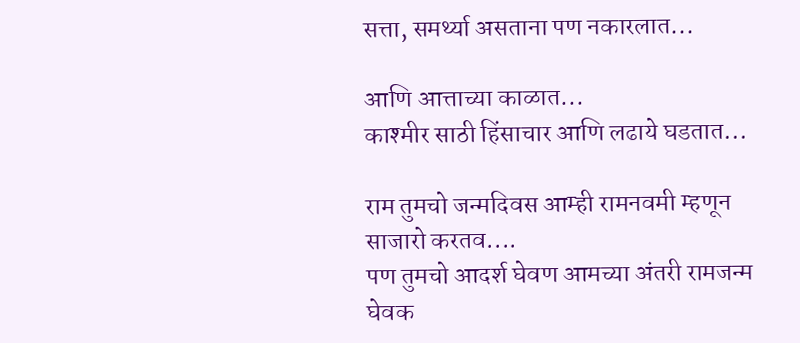सत्ता, समर्थ्या असताना पण नकारलात...

आणि आत्ताच्या काळात...
काश्मीर साठी हिंसाचार आणि लढाये घडतात...

राम तुमचो जन्मदिवस आम्ही रामनवमी म्हणून साजारो करतव....
पण तुमचो आदर्श घेवण आमच्या अंतरी रामजन्म घेवक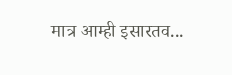मात्र आम्ही इसारतव...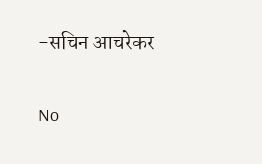-सचिन आचरेकर

No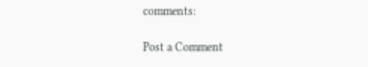comments:

Post a Comment